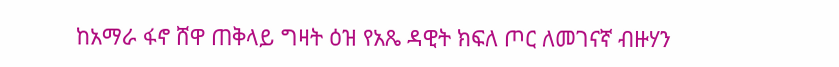ከአማራ ፋኖ ሸዋ ጠቅላይ ግዛት ዕዝ የአጼ ዳዊት ክፍለ ጦር ለመገናኛ ብዙሃን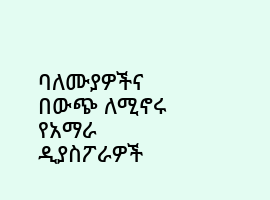ባለሙያዎችና በውጭ ለሚኖሩ የአማራ ዲያስፖራዎች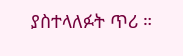ያስተላለፉት ጥሪ ።